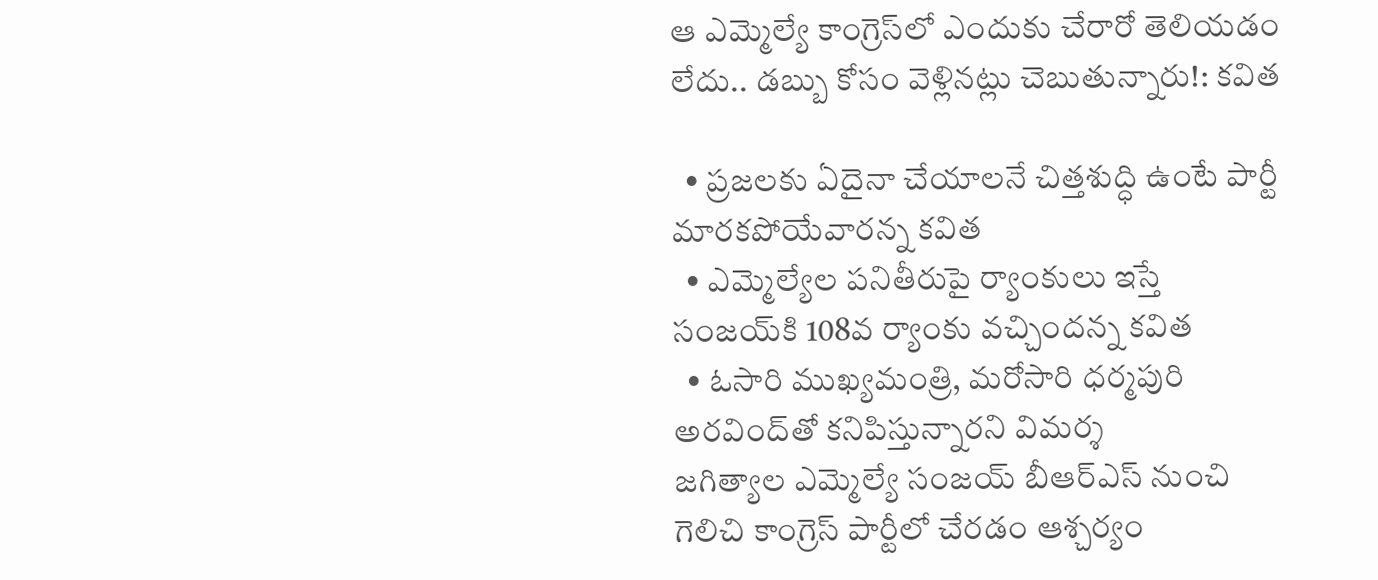ఆ ఎమ్మెల్యే కాంగ్రెస్‌లో ఎందుకు చేరారో తెలియడం లేదు.. డబ్బు కోసం వెళ్లినట్లు చెబుతున్నారు!: కవిత

  • ప్రజలకు ఏదైనా చేయాలనే చిత్తశుద్ధి ఉంటే పార్టీ మారకపోయేవారన్న కవిత
  • ఎమ్మెల్యేల పనితీరుపై ర్యాంకులు ఇస్తే సంజయ్‌కి 108వ ర్యాంకు వచ్చిందన్న కవిత
  • ఓసారి ముఖ్యమంత్రి, మరోసారి ధర్మపురి అరవింద్‌తో కనిపిస్తున్నారని విమర్శ
జగిత్యాల ఎమ్మెల్యే సంజయ్ బీఆర్ఎస్ నుంచి గెలిచి కాంగ్రెస్ పార్టీలో చేరడం ఆశ్చర్యం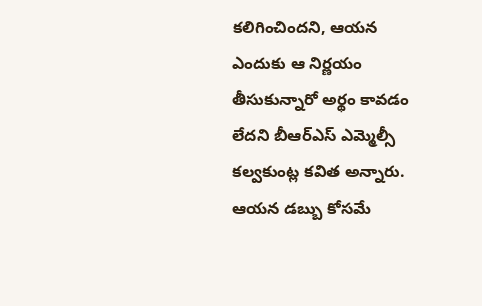కలిగించిందని, ఆయన ఎందుకు ఆ నిర్ణయం తీసుకున్నారో అర్థం కావడం లేదని బీఆర్ఎస్ ఎమ్మెల్సీ కల్వకుంట్ల కవిత అన్నారు. ఆయన డబ్బు కోసమే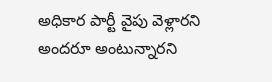అధికార పార్టీ వైపు వెళ్లారని అందరూ అంటున్నారని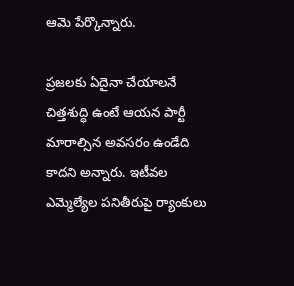ఆమె పేర్కొన్నారు.

ప్రజలకు ఏదైనా చేయాలనే చిత్తశుద్ధి ఉంటే ఆయన పార్టీ మారాల్సిన అవసరం ఉండేది కాదని అన్నారు. ఇటీవల ఎమ్మెల్యేల పనితీరుపై ర్యాంకులు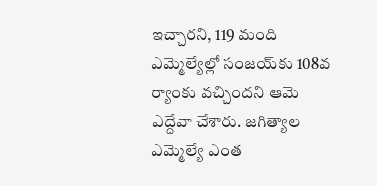ఇచ్చారని, 119 మంది ఎమ్మెల్యేల్లో సంజయ్‌కు 108వ ర్యాంకు వచ్చిందని ఆమె ఎద్దేవా చేశారు. జగిత్యాల ఎమ్మెల్యే ఎంత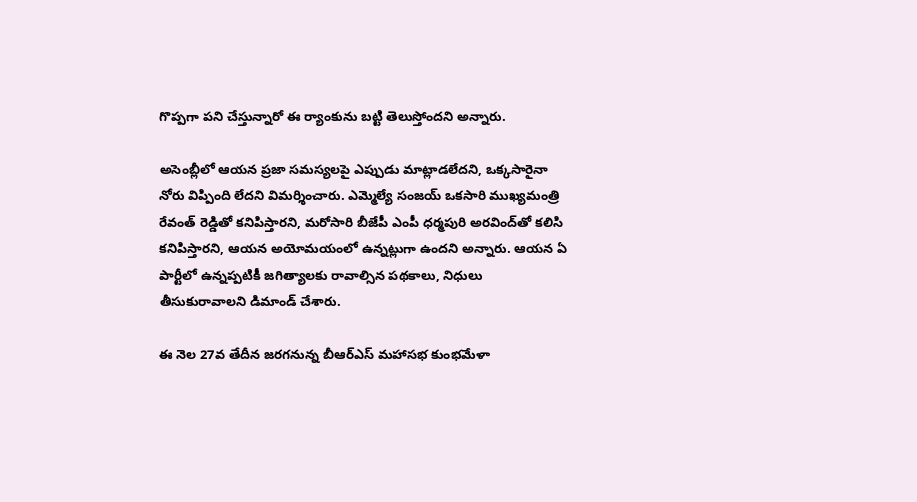గొప్పగా పని చేస్తున్నారో ఈ ర్యాంకును బట్టి తెలుస్తోందని అన్నారు.

అసెంబ్లీలో ఆయన ప్రజా సమస్యలపై ఎప్పుడు మాట్లాడలేదని, ఒక్కసారైనా నోరు విప్పింది లేదని విమర్శించారు. ఎమ్మెల్యే సంజయ్ ఒకసారి ముఖ్యమంత్రి రేవంత్ రెడ్డితో కనిపిస్తారని, మరోసారి బీజేపీ ఎంపీ ధర్మపురి అరవింద్‌తో కలిసి కనిపిస్తారని, ఆయన అయోమయంలో ఉన్నట్లుగా ఉందని అన్నారు. ఆయన ఏ పార్టీలో ఉన్నప్పటికీ జగిత్యాలకు రావాల్సిన పథకాలు, నిధులు తీసుకురావాలని డిమాండ్ చేశారు.

ఈ నెల 27వ తేదీన జరగనున్న బీఆర్ఎస్ మహాసభ కుంభమేళా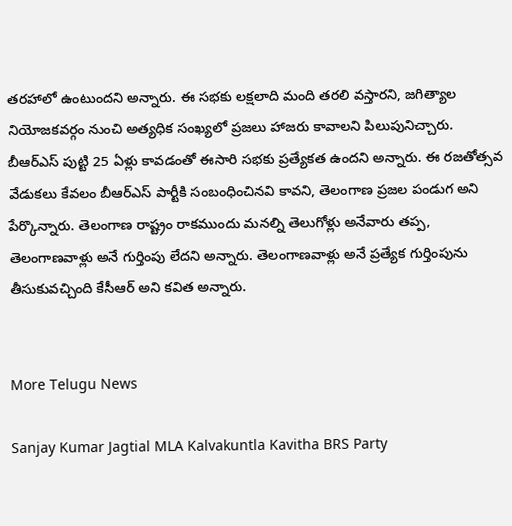తరహాలో ఉంటుందని అన్నారు. ఈ సభకు లక్షలాది మంది తరలి వస్తారని, జగిత్యాల నియోజకవర్గం నుంచి అత్యధిక సంఖ్యలో ప్రజలు హాజరు కావాలని పిలుపునిచ్చారు. బీఆర్ఎస్‌ పుట్టి 25 ఏళ్లు కావడంతో ఈసారి సభకు ప్రత్యేకత ఉందని అన్నారు. ఈ రజతోత్సవ వేడుకలు కేవలం బీఆర్ఎస్ పార్టీకి సంబంధించినవి కావని, తెలంగాణ ప్రజల పండుగ అని పేర్కొన్నారు. తెలంగాణ రాష్ట్రం రాకముందు మనల్ని తెలుగోళ్లు అనేవారు తప్ప, తెలంగాణవాళ్లు అనే గుర్తింపు లేదని అన్నారు. తెలంగాణవాళ్లు అనే ప్రత్యేక గుర్తింపును తీసుకువచ్చింది కేసీఆర్ అని కవిత అన్నారు.


More Telugu News

Sanjay Kumar Jagtial MLA Kalvakuntla Kavitha BRS Party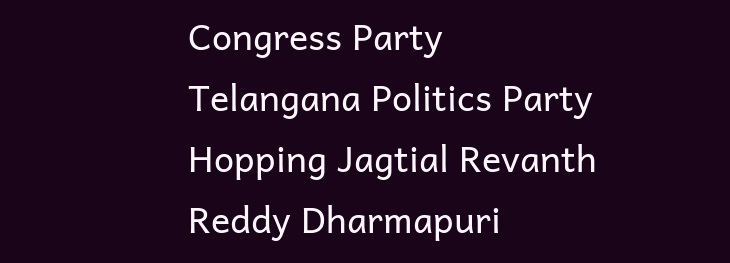Congress Party Telangana Politics Party Hopping Jagtial Revanth Reddy Dharmapuri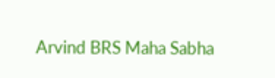Arvind BRS Maha Sabha